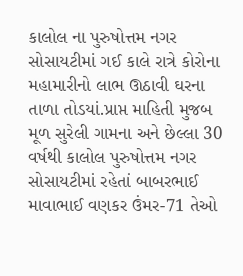કાલોલ ના પુરુષોત્તમ નગર સોસાયટીમાં ગઈ કાલે રાત્રે કોરોના મહામારીનો લાભ ઊઠાવી ઘરના તાળા તોડયાં.પ્રાપ્ત માહિતી મુજબ મૂળ સુરેલી ગામના અને છેલ્લા 30 વર્ષથી કાલોલ પુરુષોત્તમ નગર સોસાયટીમાં રહેતાં બાબરભાઈ માવાભાઈ વણકર ઉંમર-71 તેઓ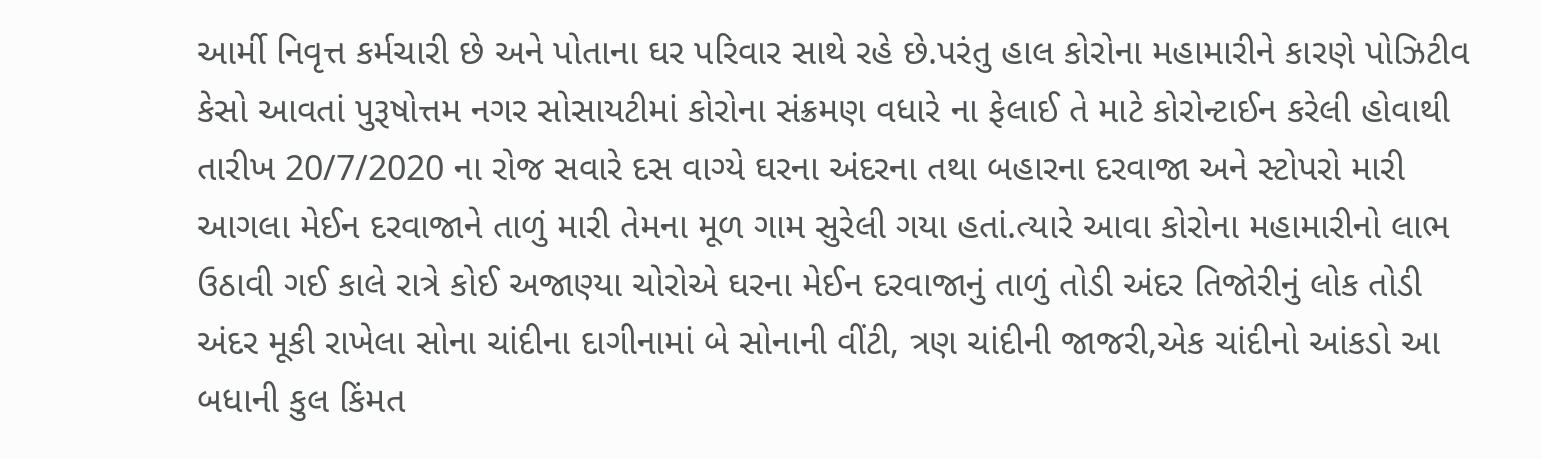આર્મી નિવૃત્ત કર્મચારી છે અને પોતાના ઘર પરિવાર સાથે રહે છે.પરંતુ હાલ કોરોના મહામારીને કારણે પોઝિટીવ કેસો આવતાં પુરૂષોત્તમ નગર સોસાયટીમાં કોરોના સંક્રમણ વધારે ના ફેલાઈ તે માટે કોરોન્ટાઈન કરેલી હોવાથી તારીખ 20/7/2020 ના રોજ સવારે દસ વાગ્યે ઘરના અંદરના તથા બહારના દરવાજા અને સ્ટોપરો મારી આગલા મેઈન દરવાજાને તાળું મારી તેમના મૂળ ગામ સુરેલી ગયા હતાં.ત્યારે આવા કોરોના મહામારીનો લાભ ઉઠાવી ગઈ કાલે રાત્રે કોઈ અજાણ્યા ચોરોએ ઘરના મેઈન દરવાજાનું તાળું તોડી અંદર તિજોરીનું લોક તોડી અંદર મૂકી રાખેલા સોના ચાંદીના દાગીનામાં બે સોનાની વીંટી, ત્રણ ચાંદીની જાજરી,એક ચાંદીનો આંકડો આ બધાની કુલ કિંમત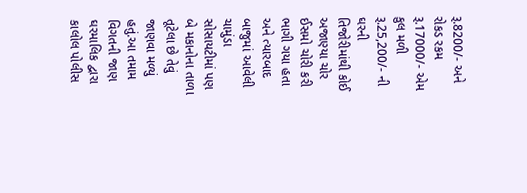રૂ.8200/- અને રોકડ રકમ રૂ.17000/- એમ કુલ મળી રૂ.25,200/- ની ઘરની તિજોરીમાંથી કોઈ અજાણ્યા ચોર ઈસમો ચોરી કરી ભાગી ગયા હતા અને ત્યારબાદ બાજુમાં આવેલી ચામુંડા સોસાયટીમાં પણ બે મકાનોના તાળા તૂટેલા છે તેવું જાણવા મળ્યું હતું.આ તમામ વિગતની જાણ ઘરમાલિક દ્વારા કાલોલ પોલીસ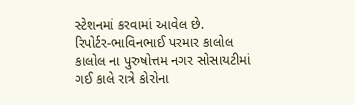સ્ટેશનમાં કરવામાં આવેલ છે.
રિપોર્ટર-ભાવિનભાઈ પરમાર કાલોલ
કાલોલ ના પુરુષોત્તમ નગર સોસાયટીમાં ગઈ કાલે રાત્રે કોરોના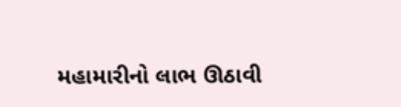મહામારીનો લાભ ઊઠાવી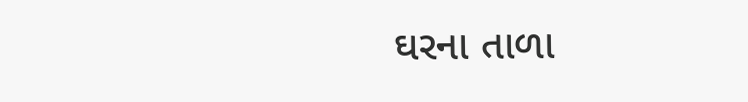ઘરના તાળા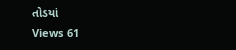તોડયાં
Views 61